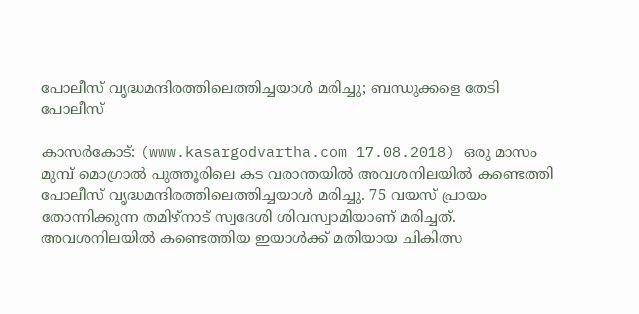പോലീസ് വൃദ്ധമന്ദിരത്തിലെത്തിച്ചയാള്‍ മരിച്ചു; ബന്ധുക്കളെ തേടി പോലീസ്

കാസര്‍കോട്: (www.kasargodvartha.com 17.08.2018) ഒരു മാസം മുമ്പ് മൊഗ്രാല്‍ പുത്തൂരിലെ കട വരാന്തയില്‍ അവശനിലയില്‍ കണ്ടെത്തി പോലീസ് വൃദ്ധമന്ദിരത്തിലെത്തിച്ചയാള്‍ മരിച്ചു. 75 വയസ് പ്രായം തോന്നിക്കുന്ന തമിഴ്‌നാട് സ്വദേശി ശിവസ്വാമിയാണ് മരിച്ചത്. അവശനിലയില്‍ കണ്ടെത്തിയ ഇയാള്‍ക്ക് മതിയായ ചികിത്സ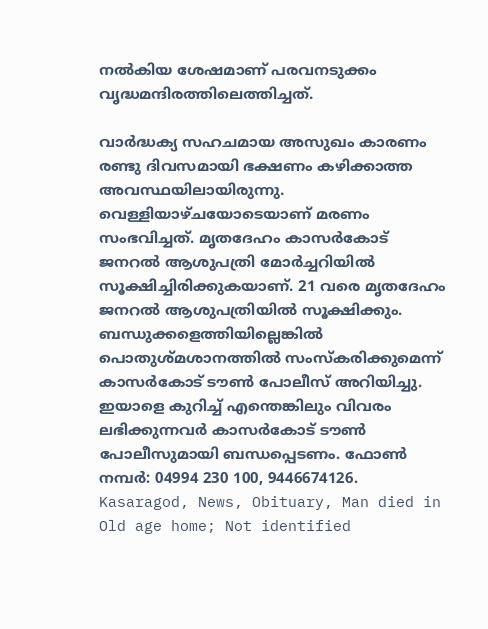നല്‍കിയ ശേഷമാണ് പരവനടുക്കം വൃദ്ധമന്ദിരത്തിലെത്തിച്ചത്.

വാര്‍ദ്ധക്യ സഹചമായ അസുഖം കാരണം രണ്ടു ദിവസമായി ഭക്ഷണം കഴിക്കാത്ത അവസ്ഥയിലായിരുന്നു. വെള്ളിയാഴ്ചയോടെയാണ് മരണം സംഭവിച്ചത്. മൃതദേഹം കാസര്‍കോട് ജനറല്‍ ആശുപത്രി മോര്‍ച്ചറിയില്‍ സൂക്ഷിച്ചിരിക്കുകയാണ്. 21 വരെ മൃതദേഹം ജനറല്‍ ആശുപത്രിയില്‍ സൂക്ഷിക്കും. ബന്ധുക്കളെത്തിയില്ലെങ്കില്‍ പൊതുശ്മശാനത്തില്‍ സംസ്‌കരിക്കുമെന്ന് കാസര്‍കോട് ടൗണ്‍ പോലീസ് അറിയിച്ചു. ഇയാളെ കുറിച്ച് എന്തെങ്കിലും വിവരം ലഭിക്കുന്നവര്‍ കാസര്‍കോട് ടൗണ്‍ പോലീസുമായി ബന്ധപ്പെടണം. ഫോണ്‍ നമ്പര്‍: 04994 230 100, 9446674126.
Kasaragod, News, Obituary, Man died in Old age home; Not identified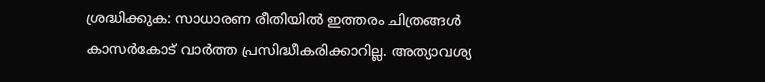ശ്രദ്ധിക്കുക: സാധാരണ രീതിയില്‍ ഇത്തരം ചിത്രങ്ങള്‍ കാസര്‍കോട് വാര്‍ത്ത പ്രസിദ്ധീകരിക്കാറില്ല. അത്യാവശ്യ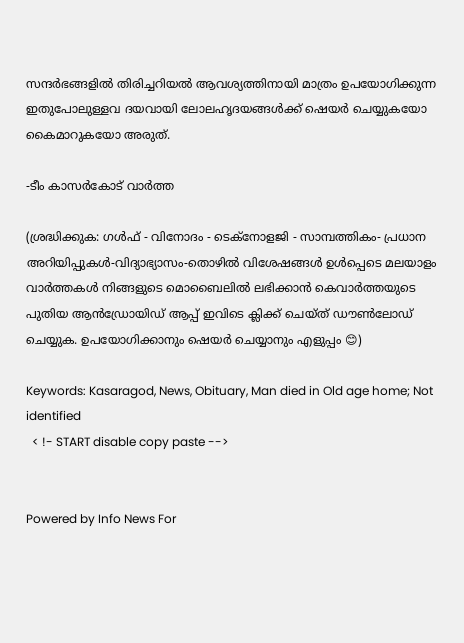സന്ദര്‍ഭങ്ങളില്‍ തിരിച്ചറിയല്‍ ആവശ്യത്തിനായി മാത്രം ഉപയോഗിക്കുന്ന ഇതുപോലുള്ളവ ദയവായി ലോലഹൃദയങ്ങള്‍ക്ക് ഷെയര്‍ ചെയ്യുകയോ കൈമാറുകയോ അരുത്.

-ടീം കാസര്‍കോട് വാര്‍ത്ത

(ശ്രദ്ധിക്കുക: ഗൾഫ് - വിനോദം - ടെക്നോളജി - സാമ്പത്തികം- പ്രധാന അറിയിപ്പുകൾ-വിദ്യാഭ്യാസം-തൊഴിൽ വിശേഷങ്ങൾ ഉൾപ്പെടെ മലയാളം വാർത്തകൾ നിങ്ങളുടെ മൊബൈലിൽ ലഭിക്കാൻ കെവാർത്തയുടെ പുതിയ ആൻഡ്രോയിഡ് ആപ്പ് ഇവിടെ ക്ലിക്ക് ചെയ്ത് ഡൗൺലോഡ് ചെയ്യുക. ഉപയോഗിക്കാനും ഷെയർ ചെയ്യാനും എളുപ്പം 😊)

Keywords: Kasaragod, News, Obituary, Man died in Old age home; Not identified
  < !- START disable copy paste -->


Powered by Info News For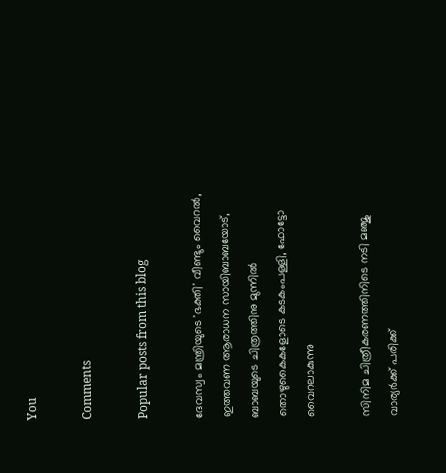You

Comments

Popular posts from this blog

ദേവസ്വം മന്ത്രിയുടെ 'ഭക്തി' വീണ്ടും വൈറല്‍, ഇത്തവണ ആരാധന സായിബാബയോട്, ബാബയുടെ ചിത്രത്തിനു മുന്നില്‍ തൊഴുകൈകളോടെ കടകംപള്ളി, ഫോട്ടോ വൈറലാകുന്നു

സിനിമ ചിത്രീകരണത്തിനിടെ നടി മഞ്ജു വാര്യര്‍ക്ക് പരിക്ക്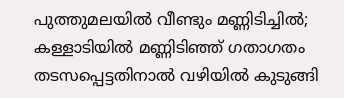പുത്തുമലയില്‍ വീണ്ടും മണ്ണിടിച്ചില്‍; കള്ളാടിയില്‍ മണ്ണിടിഞ്ഞ് ഗതാഗതം തടസപ്പെട്ടതിനാല്‍ വഴിയില്‍ കുടുങ്ങി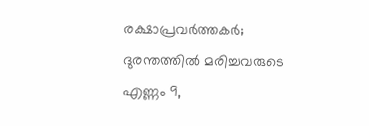രക്ഷാപ്രവര്‍ത്തകര്‍; ദുരന്തത്തില്‍ മരിച്ചവരുടെ എണ്ണം 9,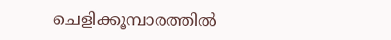ചെളിക്കൂമ്പാരത്തില്‍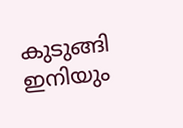കുടുങ്ങി ഇനിയും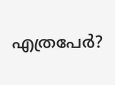എത്രപേര്‍?